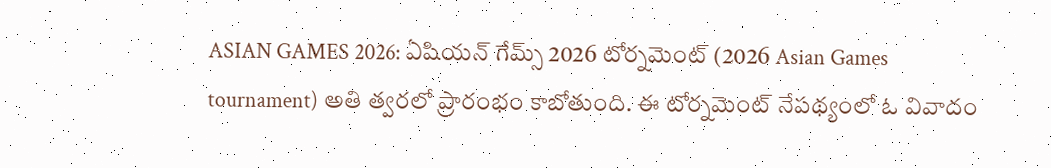ASIAN GAMES 2026: ఏషియన్ గేమ్స్ 2026 టోర్నమెంట్ (2026 Asian Games tournament) అతి త్వరలో ప్రారంభం కాబోతుంది. ఈ టోర్నమెంట్ నేపథ్యంలో ఓ వివాదం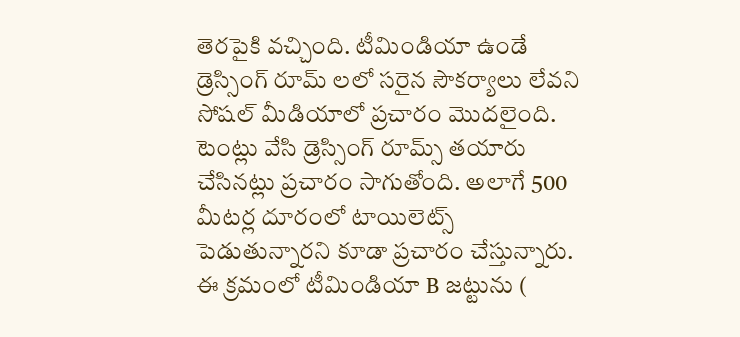తెరపైకి వచ్చింది. టీమిండియా ఉండే డ్రెస్సింగ్ రూమ్ లలో సరైన సౌకర్యాలు లేవని సోషల్ మీడియాలో ప్రచారం మొదలైంది. టెంట్లు వేసి డ్రెస్సింగ్ రూమ్స్ తయారు చేసినట్లు ప్రచారం సాగుతోంది. అలాగే 500 మీటర్ల దూరంలో టాయిలెట్స్ పెడుతున్నారని కూడా ప్రచారం చేస్తున్నారు. ఈ క్రమంలో టీమిండియా B జట్టును (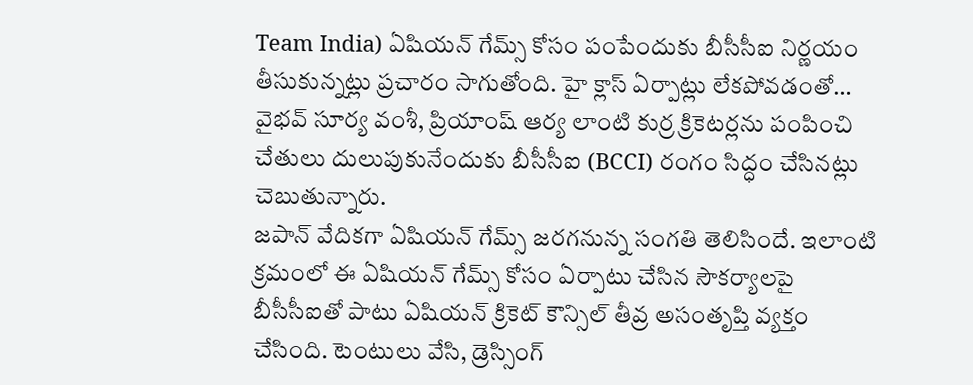Team India) ఏషియన్ గేమ్స్ కోసం పంపేందుకు బీసీసీఐ నిర్ణయం తీసుకున్నట్లు ప్రచారం సాగుతోంది. హై క్లాస్ ఏర్పాట్లు లేకపోవడంతో… వైభవ్ సూర్య వంశీ, ప్రియాంష్ ఆర్య లాంటి కుర్ర క్రికెటర్లను పంపించి చేతులు దులుపుకునేందుకు బీసీసీఐ (BCCI) రంగం సిద్ధం చేసినట్లు చెబుతున్నారు.
జపాన్ వేదికగా ఏషియన్ గేమ్స్ జరగనున్న సంగతి తెలిసిందే. ఇలాంటి క్రమంలో ఈ ఏషియన్ గేమ్స్ కోసం ఏర్పాటు చేసిన సౌకర్యాలపై బీసీసీఐతో పాటు ఏషియన్ క్రికెట్ కౌన్సిల్ తీవ్ర అసంతృప్తి వ్యక్తం చేసింది. టెంటులు వేసి, డ్రెస్సింగ్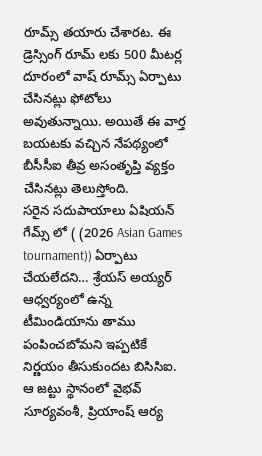రూమ్స్ తయారు చేశారట. ఈ డ్రెస్సింగ్ రూమ్ లకు 500 మీటర్ల దూరంలో వాష్ రూమ్స్ ఏర్పాటు చేసినట్లు ఫోటోలు అవుతున్నాయి. అయితే ఈ వార్త బయటకు వచ్చిన నేపథ్యంలో బీసీసీఐ తీవ్ర అసంతృప్తి వ్యక్తం చేసినట్లు తెలుస్తోంది.
సరైన సదుపాయాలు ఏషియన్ గేమ్స్ లో ( (2026 Asian Games tournament)) ఏర్పాటు చేయలేదని… శ్రేయస్ అయ్యర్ ఆధ్వర్యంలో ఉన్న టీమిండియాను తాము పంపించబోమని ఇప్పటికే నిర్ణయం తీసుకుందట బిసిసిఐ. ఆ జట్టు స్థానంలో వైభవ్ సూర్యవంశీ, ప్రియాంష్ ఆర్య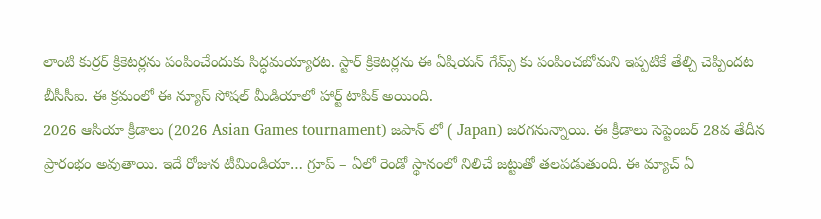లాంటి కుర్రర్ క్రికెటర్లను పంపించేందుకు సిద్ధమయ్యారట. స్టార్ క్రికెటర్లను ఈ ఏషియన్ గేమ్స్ కు పంపించబోమని ఇప్పటికే తేల్చి చెప్పిందట బీసీసీఐ. ఈ క్రమంలో ఈ న్యూస్ సోషల్ మీడియాలో హార్ట్ టాపిక్ అయింది.
2026 ఆసియా క్రీడాలు (2026 Asian Games tournament) జపాన్ లో ( Japan) జరగనున్నాయి. ఈ క్రీడాలు సెప్టెంబర్ 28వ తేదీన ప్రారంభం అవుతాయి. ఇదే రోజున టీమిండియా… గ్రూప్ – ఏలో రెండో స్థానంలో నిలిచే జట్టుతో తలపడుతుంది. ఈ మ్యాచ్ ఏ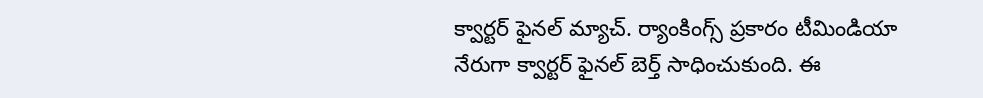క్వార్టర్ ఫైనల్ మ్యాచ్. ర్యాంకింగ్స్ ప్రకారం టీమిండియా నేరుగా క్వార్టర్ ఫైనల్ బెర్త్ సాధించుకుంది. ఈ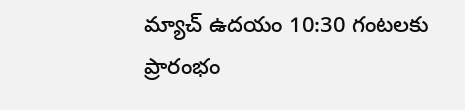మ్యాచ్ ఉదయం 10:30 గంటలకు ప్రారంభం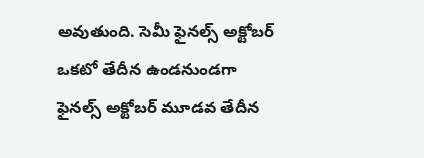అవుతుంది. సెమీ ఫైనల్స్ అక్టోబర్ ఒకటో తేదీన ఉండనుండగా ఫైనల్స్ అక్టోబర్ మూడవ తేదీన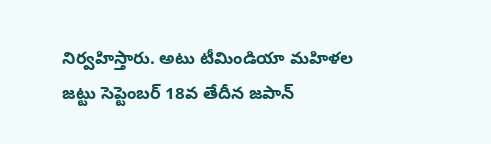నిర్వహిస్తారు. అటు టీమిండియా మహిళల జట్టు సెప్టెంబర్ 18వ తేదీన జపాన్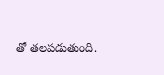తో తలపడుతుంది.